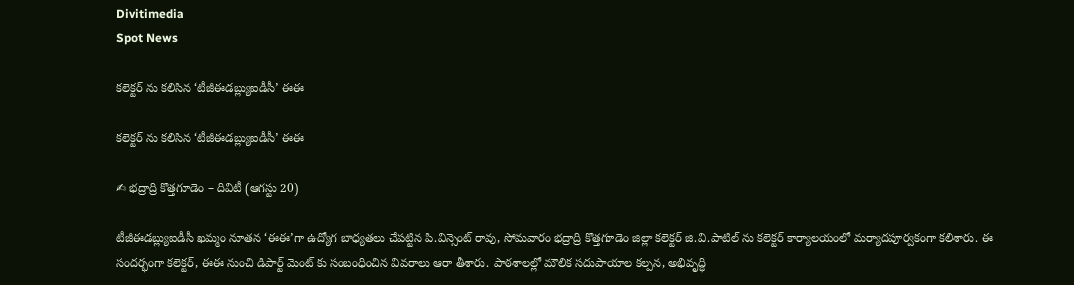Divitimedia
Spot News

కలెక్టర్ ను కలిసిన ‘టీజీఈడబ్ల్యుఐడీసీ’ ఈఈ

కలెక్టర్ ను కలిసిన ‘టీజీఈడబ్ల్యుఐడీసీ’ ఈఈ

✍ భద్రాద్రి కొత్తగూడెం – దివిటీ (ఆగస్టు 20)

టీజీఈడబ్ల్యుఐడీసీ ఖమ్మం నూతన ‘ఈఈ’గా ఉద్యోగ బాధ్యతలు చేపట్టిన పి.విన్సెంట్ రావు, సోమవారం భద్రాద్రి కొత్తగూడెం జిల్లా కలెక్టర్ జి.వి.పాటిల్ ను కలెక్టర్ కార్యాలయంలో మర్యాదపూర్వకంగా కలిశారు. ఈ సందర్భంగా కలెక్టర్, ఈఈ నుంచి డిపార్ట్ మెంట్ కు సంబంధించిన వివరాలు ఆరా తీశారు. పాఠశాలల్లో మౌలిక సదుపాయాల కల్పన, అభివృద్ధి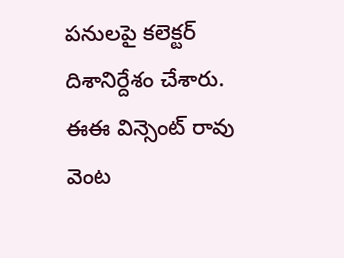పనులపై కలెక్టర్ దిశానిర్దేశం చేశారు. ఈఈ విన్సెంట్ రావు వెంట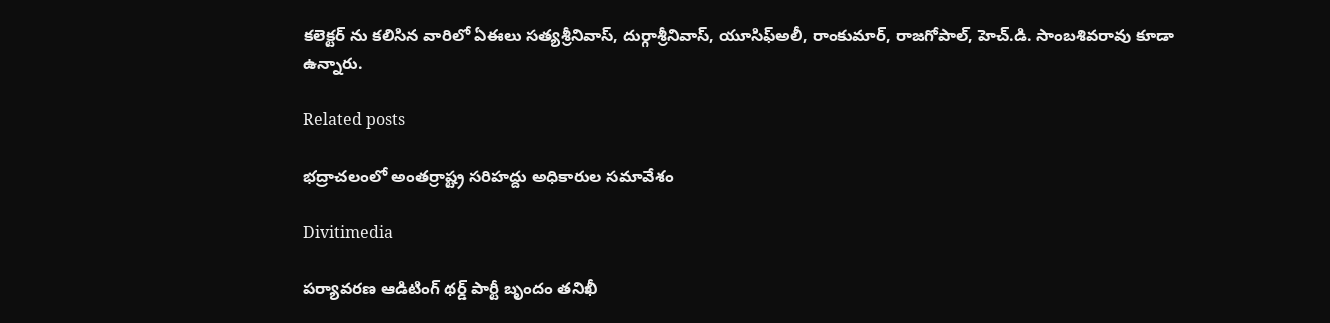కలెక్టర్ ను కలిసిన వారిలో ఏఈలు సత్యశ్రీనివాస్, దుర్గాశ్రీనివాస్, యూసిఫ్అలీ, రాంకుమార్, రాజగోపాల్, హెచ్.డి. సాంబశివరావు కూడా ఉన్నారు.

Related posts

భద్రాచలంలో అంతర్రాష్ట్ర సరిహద్దు అధికారుల సమావేశం

Divitimedia

పర్యావరణ ఆడిటింగ్ థర్డ్ పార్టీ బృందం తనిఖీ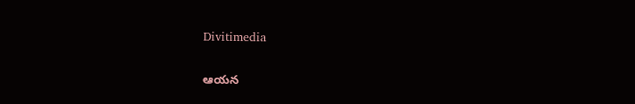Divitimedia

ఆయన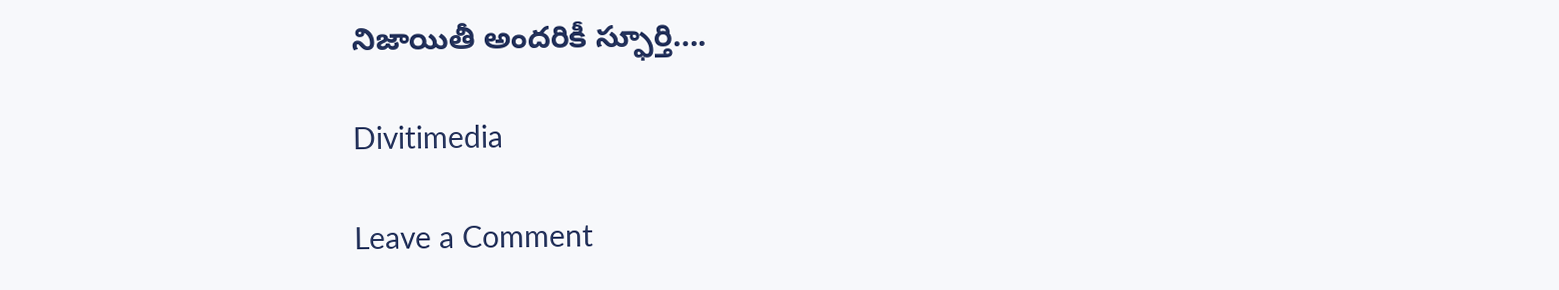నిజాయితీ అందరికీ స్ఫూర్తి….

Divitimedia

Leave a Comment